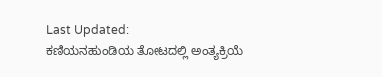Last Updated:
ಕಣಿಯನಹುಂಡಿಯ ತೋಟದಲ್ಲಿ ಅಂತ್ಯಕ್ರಿಯೆ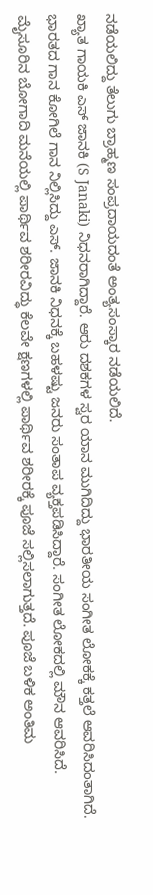ನಡೆಯಲಿದ್ದು ತೆಲುಗು ಬ್ರಾಹ್ಮಣ ಸಂಪ್ರದಾಯದಂತೆ ಅಂತ್ಯಸಂಸ್ಕಾರ ನಡೆಯಲಿದೆ.
ಖ್ಯಾತ ಗಾಯಕಿ ಎಸ್ ಜಾನಕಿ (S Janaki) ನಿಧನರಾಗಿದ್ದಾರೆ. ಆರು ದಶಕಗಳ ಸ್ವರ ಯಾನ ಮುಗಿದಿದ್ದು ಭಾರತೀಯ ಸಂಗೀತ ಲೋಕಕ್ಕೆ ಕತ್ತಲೆ ಆವರಿಸಿದಂತಾಗಿದೆ. ಭಾರತದ ಗಾನ ಕೋಗಿಲೆ ಗಾನ ನಿಲ್ಲಿಸಿದ್ದು ಎಸ್. ಜಾನಕಿ ನಿಧನಕ್ಕೆ ಬಹಳಷ್ಟು ಜನರು ಸಂತಾಪ ವ್ಯಕ್ತಪಡಿಸಿದ್ದಾರೆ. ಸಂಗೀತ ಲೋಕದಲ್ಲಿ ಮೌನ ಆವರಿಸಿದೆ.
ಮೈಸೂರಿನ ಬೋಗಾದಿ ಮನೆಯಲ್ಲಿ ಪಾರ್ಥಿವ ಶರೀರವಿದ್ಧು ಕೆಲವೇ ಕ್ಷಣಗಳಲ್ಲಿ ಪಾರ್ಥಿವ ಶರೀರಕ್ಕೆ ಪೂಜೆ ಸಲ್ಲಿಸಲಾಗುತ್ತದೆ. ಪೂಜೆ ಬಳಿಕ ಅಂತಿಮ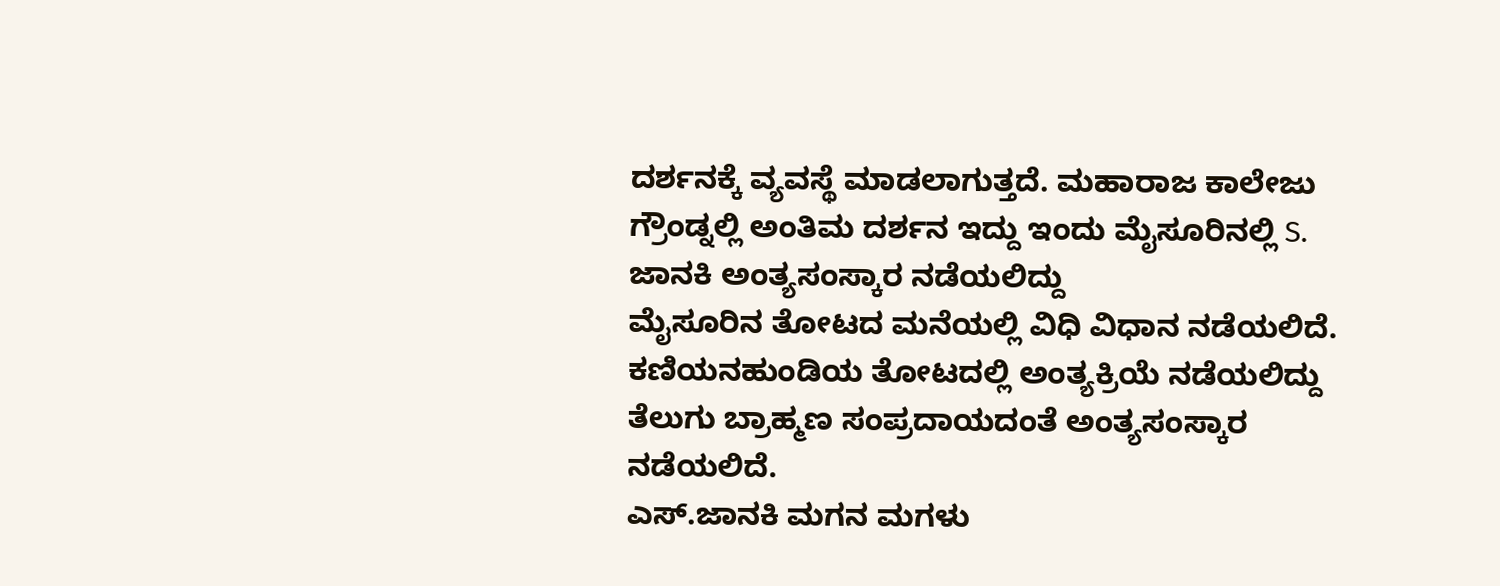ದರ್ಶನಕ್ಕೆ ವ್ಯವಸ್ಥೆ ಮಾಡಲಾಗುತ್ತದೆ. ಮಹಾರಾಜ ಕಾಲೇಜು ಗ್ರೌಂಡ್ನಲ್ಲಿ ಅಂತಿಮ ದರ್ಶನ ಇದ್ದು ಇಂದು ಮೈಸೂರಿನಲ್ಲಿ S. ಜಾನಕಿ ಅಂತ್ಯಸಂಸ್ಕಾರ ನಡೆಯಲಿದ್ದು
ಮೈಸೂರಿನ ತೋಟದ ಮನೆಯಲ್ಲಿ ವಿಧಿ ವಿಧಾನ ನಡೆಯಲಿದೆ.
ಕಣಿಯನಹುಂಡಿಯ ತೋಟದಲ್ಲಿ ಅಂತ್ಯಕ್ರಿಯೆ ನಡೆಯಲಿದ್ದು ತೆಲುಗು ಬ್ರಾಹ್ಮಣ ಸಂಪ್ರದಾಯದಂತೆ ಅಂತ್ಯಸಂಸ್ಕಾರ ನಡೆಯಲಿದೆ.
ಎಸ್.ಜಾನಕಿ ಮಗನ ಮಗಳು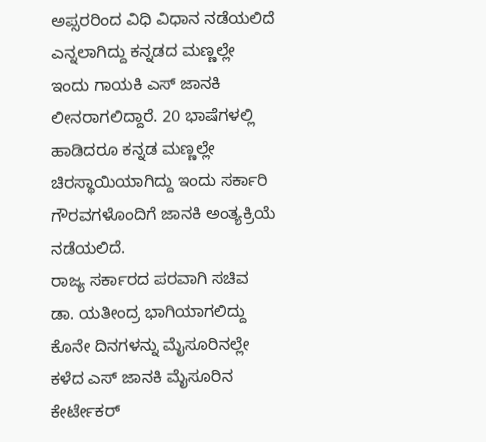ಅಪ್ಸರರಿಂದ ವಿಧಿ ವಿಧಾನ ನಡೆಯಲಿದೆ ಎನ್ನಲಾಗಿದ್ದು ಕನ್ನಡದ ಮಣ್ಣಲ್ಲೇ ಇಂದು ಗಾಯಕಿ ಎಸ್ ಜಾನಕಿ ಲೀನರಾಗಲಿದ್ದಾರೆ. 20 ಭಾಷೆಗಳಲ್ಲಿ ಹಾಡಿದರೂ ಕನ್ನಡ ಮಣ್ಣಲ್ಲೇ ಚಿರಸ್ಥಾಯಿಯಾಗಿದ್ದು ಇಂದು ಸರ್ಕಾರಿ ಗೌರವಗಳೊಂದಿಗೆ ಜಾನಕಿ ಅಂತ್ಯಕ್ರಿಯೆ ನಡೆಯಲಿದೆ.
ರಾಜ್ಯ ಸರ್ಕಾರದ ಪರವಾಗಿ ಸಚಿವ ಡಾ. ಯತೀಂದ್ರ ಭಾಗಿಯಾಗಲಿದ್ದು ಕೊನೇ ದಿನಗಳನ್ನು ಮೈಸೂರಿನಲ್ಲೇ ಕಳೆದ ಎಸ್ ಜಾನಕಿ ಮೈಸೂರಿನ ಕೇರ್ಟೇಕರ್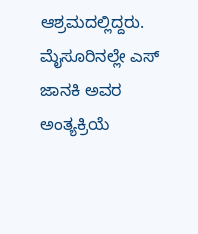ಆಶ್ರಮದಲ್ಲಿದ್ದರು.
ಮೈಸೂರಿನಲ್ಲೇ ಎಸ್ ಜಾನಕಿ ಅವರ ಅಂತ್ಯಕ್ರಿಯೆ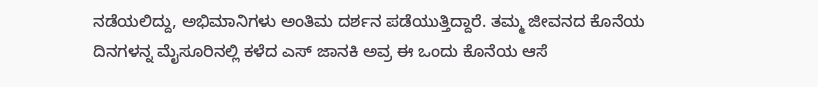ನಡೆಯಲಿದ್ದು, ಅಭಿಮಾನಿಗಳು ಅಂತಿಮ ದರ್ಶನ ಪಡೆಯುತ್ತಿದ್ದಾರೆ. ತಮ್ಮ ಜೀವನದ ಕೊನೆಯ ದಿನಗಳನ್ನ ಮೈಸೂರಿನಲ್ಲಿ ಕಳೆದ ಎಸ್ ಜಾನಕಿ ಅವ್ರ ಈ ಒಂದು ಕೊನೆಯ ಆಸೆ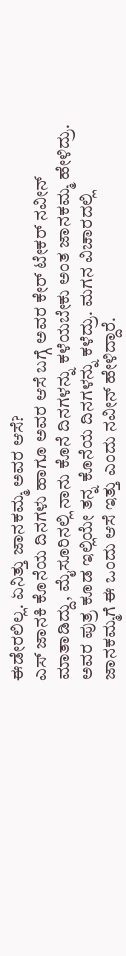ಈಡೇರಲಿಲ್ಲ. ಏನಿತ್ತು ಜಾನಕಮ್ಮ ಅವರ ಆಸೆ?
ಎಸ್ ಜಾನಕಿ ಕೊನೆಯ ದಿನಗಳು ಹಾಗೂ ಅವರ ಆಸೆ ಬಗ್ಗೆ ಅವರ ಕೇರ್ ಟೇಕರ್ ನವೀನ್ ಮಾತಾಡಿದ್ದು, ಮೈಸೂರಿನಲ್ಲಿ ನಾನು ಕೊನೆ ದಿನಗಳನ್ನು ಕಳೆಯಬೇಕು ಅಂತ ಜಾನಕಮ್ಮ ಹೇಳಿದ್ರು. ಅವರ ಪುತ್ರ ಕೂಡ ಇಲ್ಲಿಯೇ ತನ್ನ ಕೊನೆಯ ದಿನಗಳನ್ನು ಕಳೆದ್ರು. ಮಗನ ವಿಚಾರದಲ್ಲಿ ಜಾನಕಮ್ಮಗೆ ಈ ಒಂದು ಆಸೆ ಇತ್ತು ಎಂದು ನವೀನ್ ಹೇಳಿದ್ದಾರೆ.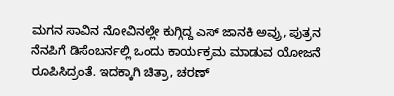ಮಗನ ಸಾವಿನ ನೋವಿನಲ್ಲೇ ಕುಗ್ಗಿದ್ದ ಎಸ್ ಜಾನಕಿ ಅವ್ರು, ಪುತ್ರನ ನೆನಪಿಗೆ ಡಿಸೆಂಬರ್ನಲ್ಲಿ ಒಂದು ಕಾರ್ಯಕ್ರಮ ಮಾಡುವ ಯೋಜನೆ ರೂಪಿಸಿದ್ರಂತೆ. ಇದಕ್ಕಾಗಿ ಚಿತ್ರಾ, ಚರಣ್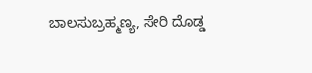ಬಾಲಸುಬ್ರಹ್ಮಣ್ಯ, ಸೇರಿ ದೊಡ್ಡ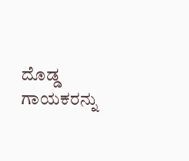ದೊಡ್ಡ ಗಾಯಕರನ್ನು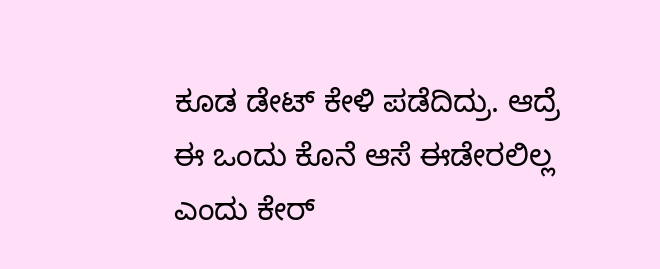ಕೂಡ ಡೇಟ್ ಕೇಳಿ ಪಡೆದಿದ್ರು. ಆದ್ರೆ ಈ ಒಂದು ಕೊನೆ ಆಸೆ ಈಡೇರಲಿಲ್ಲ ಎಂದು ಕೇರ್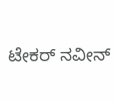ಟೇಕರ್ ನವೀನ್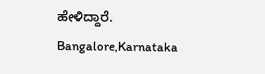ಹೇಳಿದ್ದಾರೆ.
Bangalore,Karnataka